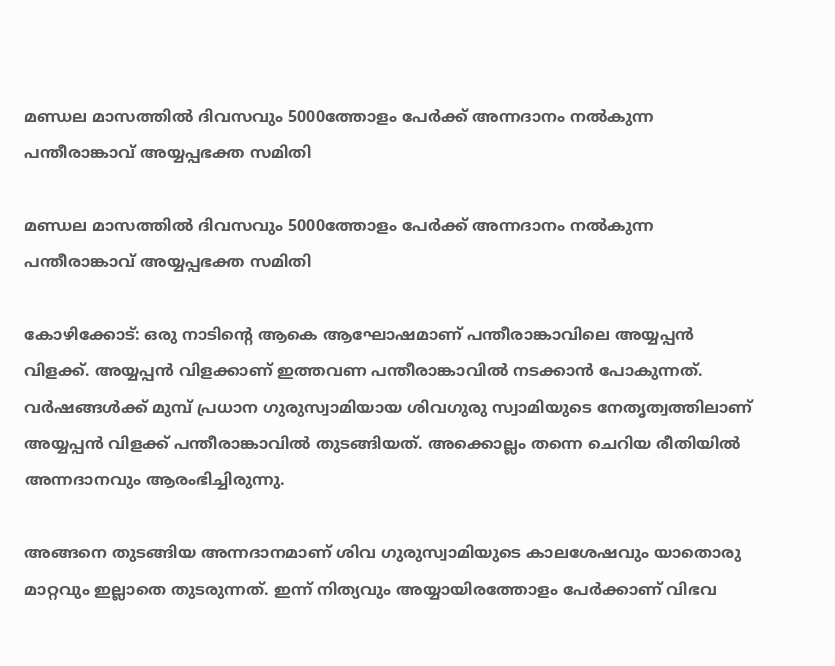മണ്ഡല മാസത്തിൽ ദിവസവും 5000ത്തോളം പേർക്ക് അന്നദാനം നൽകുന്ന പന്തീരാങ്കാവ് അയ്യപ്പഭക്ത സമിതി

മണ്ഡല മാസത്തിൽ ദിവസവും 5000ത്തോളം പേർക്ക് അന്നദാനം നൽകുന്ന പന്തീരാങ്കാവ് അയ്യപ്പഭക്ത സമിതി

കോഴിക്കോട്: ഒരു നാടിൻ്റെ ആകെ ആഘോഷമാണ് പന്തീരാങ്കാവിലെ അയ്യപ്പൻ വിളക്ക്. അയ്യപ്പൻ വിളക്കാണ് ഇത്തവണ പന്തീരാങ്കാവിൽ നടക്കാൻ പോകുന്നത്. വർഷങ്ങൾക്ക് മുമ്പ് പ്രധാന ഗുരുസ്വാമിയായ ശിവഗുരു സ്വാമിയുടെ നേതൃത്വത്തിലാണ് അയ്യപ്പൻ വിളക്ക് പന്തീരാങ്കാവിൽ തുടങ്ങിയത്. അക്കൊല്ലം തന്നെ ചെറിയ രീതിയിൽ അന്നദാനവും ആരംഭിച്ചിരുന്നു.

അങ്ങനെ തുടങ്ങിയ അന്നദാനമാണ് ശിവ ഗുരുസ്വാമിയുടെ കാലശേഷവും യാതൊരു മാറ്റവും ഇല്ലാതെ തുടരുന്നത്. ഇന്ന് നിത്യവും അയ്യായിരത്തോളം പേർക്കാണ് വിഭവ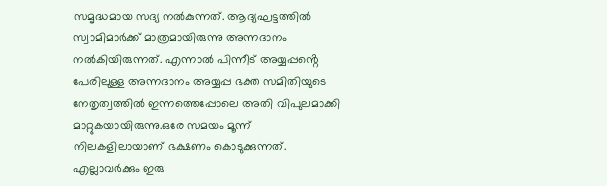സമൃദ്ധമായ സദ്യ നൽകുന്നത്. ആദ്യഘട്ടത്തിൽ സ്വാമിമാർക്ക് മാത്രമായിരുന്നു അന്നദാനം നൽകിയിരുന്നത്. എന്നാൽ പിന്നീട് അയ്യപ്പൻ്റെ പേരിലുള്ള അന്നദാനം അയ്യപ്പ ഭക്ത സമിതിയുടെ നേതൃത്വത്തിൽ ഇന്നത്തെപ്പോലെ അതി വിപുലമാക്കി മാറ്റുകയായിരുന്നു.ഒരേ സമയം മൂന്ന് നിലകളിലായാണ് ഭക്ഷണം കൊടുക്കുന്നത്. എല്ലാവർക്കും ഇരു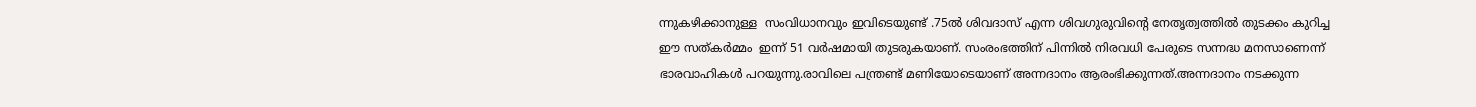ന്നുകഴിക്കാനുള്ള  സംവിധാനവും ഇവിടെയുണ്ട് .75ൽ ശിവദാസ് എന്ന ശിവഗുരുവിൻ്റെ നേതൃത്വത്തിൽ തുടക്കം കുറിച്ച ഈ സത്കർമ്മം  ഇന്ന് 51 വർഷമായി തുടരുകയാണ്. സംരംഭത്തിന് പിന്നിൽ നിരവധി പേരുടെ സന്നദ്ധ മനസാണെന്ന് ഭാരവാഹികൾ പറയുന്നു.രാവിലെ പന്ത്രണ്ട് മണിയോടെയാണ് അന്നദാനം ആരംഭിക്കുന്നത്.അന്നദാനം നടക്കുന്ന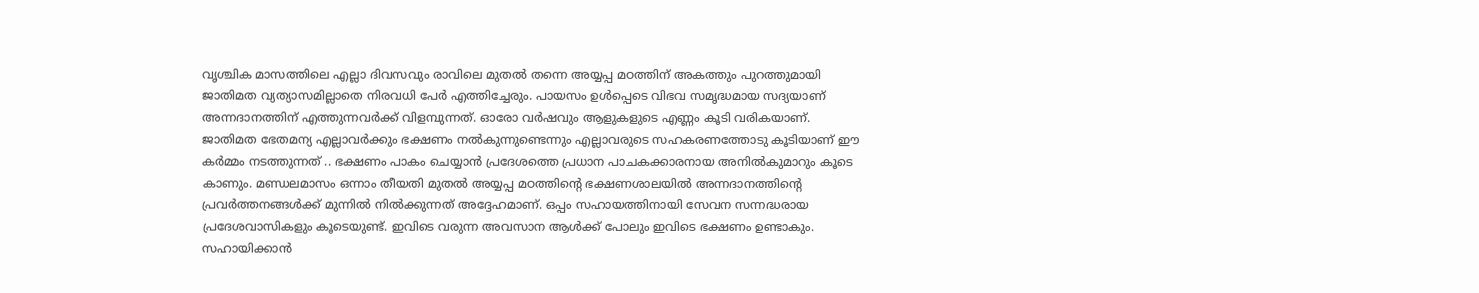വൃശ്ചിക മാസത്തിലെ എല്ലാ ദിവസവും രാവിലെ മുതൽ തന്നെ അയ്യപ്പ മഠത്തിന് അകത്തും പുറത്തുമായി ജാതിമത വ്യത്യാസമില്ലാതെ നിരവധി പേർ എത്തിച്ചേരും. പായസം ഉൾപ്പെടെ വിഭവ സമൃദ്ധമായ സദ്യയാണ് അന്നദാനത്തിന് എത്തുന്നവർക്ക് വിളമ്പുന്നത്. ഓരോ വർഷവും ആളുകളുടെ എണ്ണം കൂടി വരികയാണ്. ജാതിമത ഭേതമന്യ എല്ലാവർക്കും ഭക്ഷണം നൽകുന്നുണ്ടെന്നും എല്ലാവരുടെ സഹകരണത്തോടു കൂടിയാണ് ഈ കർമ്മം നടത്തുന്നത് .. ഭക്ഷണം പാകം ചെയ്യാൻ പ്രദേശത്തെ പ്രധാന പാചകക്കാരനായ അനിൽകുമാറും കൂടെ കാണും. മണ്ഡലമാസം ഒന്നാം തീയതി മുതൽ അയ്യപ്പ മഠത്തിൻ്റെ ഭക്ഷണശാലയിൽ അന്നദാനത്തിന്‍റെ പ്രവർത്തനങ്ങള്‍ക്ക് മുന്നിൽ നിൽക്കുന്നത് അദ്ദേഹമാണ്. ഒപ്പം സഹായത്തിനായി സേവന സന്നദ്ധരായ പ്രദേശവാസികളും കൂടെയുണ്ട്. ഇവിടെ വരുന്ന അവസാന ആൾക്ക് പോലും ഇവിടെ ഭക്ഷണം ഉണ്ടാകും. സഹായിക്കാൻ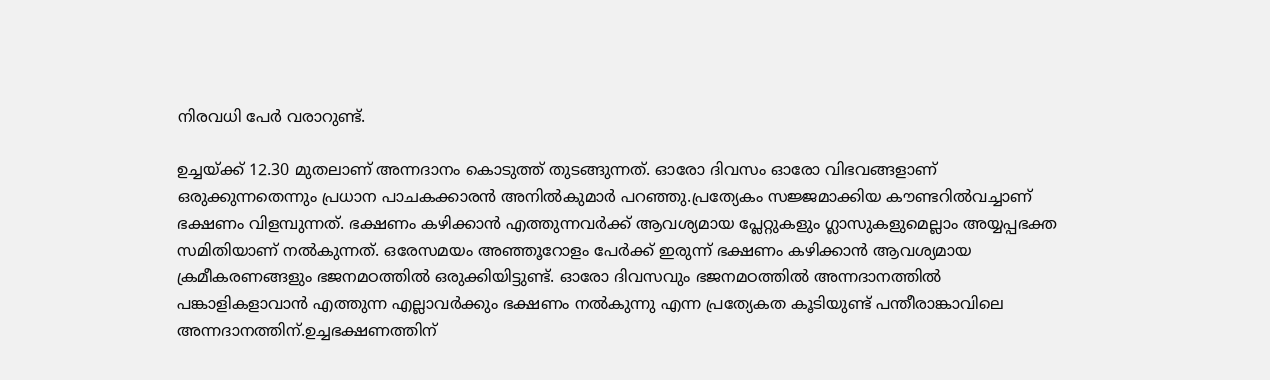നിരവധി പേർ വരാറുണ്ട്.

ഉച്ചയ്‌ക്ക് 12.30 മുതലാണ് അന്നദാനം കൊടുത്ത് തുടങ്ങുന്നത്. ഓരോ ദിവസം ഓരോ വിഭവങ്ങളാണ് ഒരുക്കുന്നതെന്നും പ്രധാന പാചകക്കാരൻ അനിൽകുമാർ പറഞ്ഞു.പ്രത്യേകം സജ്ജമാക്കിയ കൗണ്ടറിൽവച്ചാണ് ഭക്ഷണം വിളമ്പുന്നത്. ഭക്ഷണം കഴിക്കാൻ എത്തുന്നവർക്ക് ആവശ്യമായ പ്ലേറ്റുകളും ഗ്ലാസുകളുമെല്ലാം അയ്യപ്പഭക്ത സമിതിയാണ് നൽകുന്നത്. ഒരേസമയം അഞ്ഞൂറോളം പേർക്ക് ഇരുന്ന് ഭക്ഷണം കഴിക്കാൻ ആവശ്യമായ ക്രമീകരണങ്ങളും ഭജനമഠത്തിൽ ഒരുക്കിയിട്ടുണ്ട്. ഓരോ ദിവസവും ഭജനമഠത്തിൽ അന്നദാനത്തിൽ പങ്കാളികളാവാൻ എത്തുന്ന എല്ലാവർക്കും ഭക്ഷണം നൽകുന്നു എന്ന പ്രത്യേകത കൂടിയുണ്ട് പന്തീരാങ്കാവിലെ അന്നദാനത്തിന്.ഉച്ചഭക്ഷണത്തിന്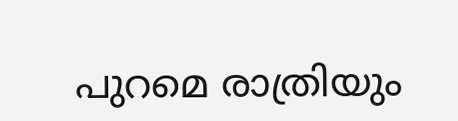പുറമെ രാത്രിയും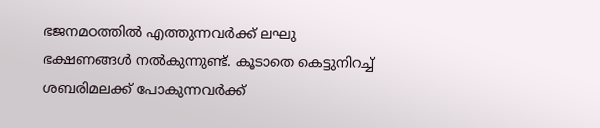ഭജനമഠത്തിൽ എത്തുന്നവർക്ക് ലഘു ഭക്ഷണങ്ങൾ നൽകുന്നുണ്ട്. കൂടാതെ കെട്ടുനിറച്ച് ശബരിമലക്ക് പോകുന്നവർക്ക്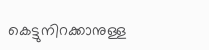കെട്ടുനിറക്കാനുള്ള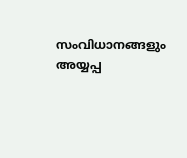സംവിധാനങ്ങളും അയ്യപ്പ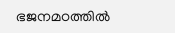ഭജനമഠത്തിൽ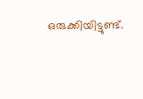ഒരുക്കിയിട്ടുണ്ട്.